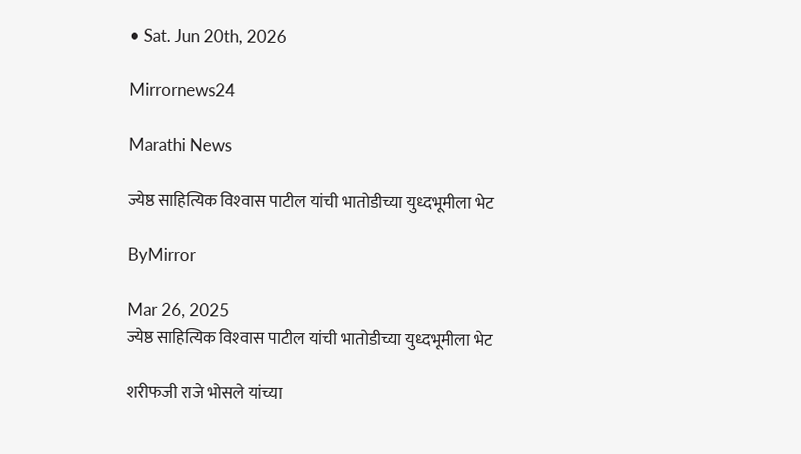• Sat. Jun 20th, 2026

Mirrornews24

Marathi News

ज्येष्ठ साहित्यिक विश्‍वास पाटील यांची भातोडीच्या युध्दभूमीला भेट

ByMirror

Mar 26, 2025
ज्येष्ठ साहित्यिक विश्‍वास पाटील यांची भातोडीच्या युध्दभूमीला भेट

शरीफजी राजे भोसले यांच्या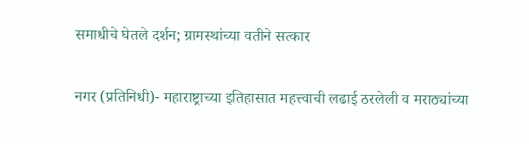समाधीचे घेतले दर्शन; ग्रामस्थांच्या वतीने सत्कार

नगर (प्रतिनिधी)- महाराष्ट्राच्या इतिहासात महत्त्वाची लढाई ठरलेली व मराठ्यांच्या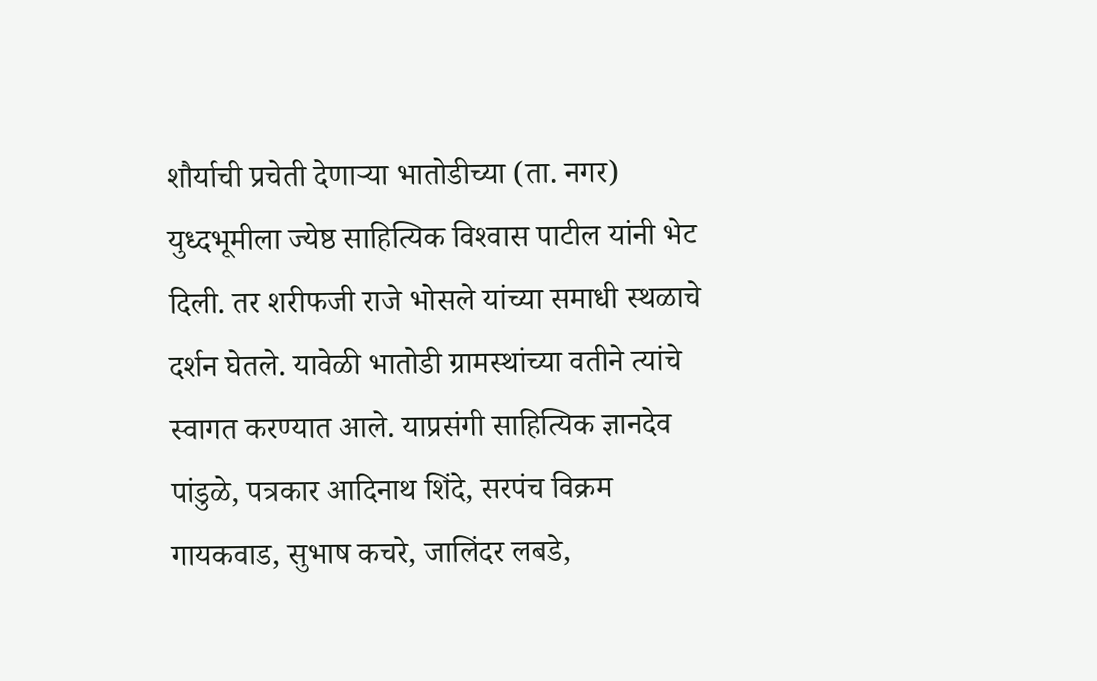शौर्याची प्रचेती देणाऱ्या भातोडीच्या (ता. नगर) युध्दभूमीला ज्येष्ठ साहित्यिक विश्‍वास पाटील यांनी भेट दिली. तर शरीफजी राजे भोसले यांच्या समाधी स्थळाचे दर्शन घेतले. यावेळी भातोडी ग्रामस्थांच्या वतीने त्यांचे स्वागत करण्यात आले. याप्रसंगी साहित्यिक ज्ञानदेव पांडुळे, पत्रकार आदिनाथ शिंदे, सरपंच विक्रम गायकवाड, सुभाष कचरे, जालिंदर लबडे,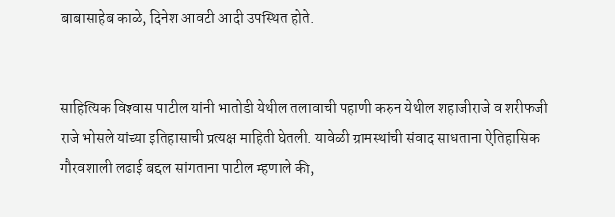बाबासाहेब काळे, दिनेश आवटी आदी उपस्थित होते.


साहित्यिक विश्‍वास पाटील यांनी भातोडी येथील तलावाची पहाणी करुन येथील शहाजीराजे व शरीफजी राजे भोसले यांच्या इतिहासाची प्रत्यक्ष माहिती घेतली. यावेळी ग्रामस्थांची संवाद साधताना ऐतिहासिक गौरवशाली लढाई बद्दल सांगताना पाटील म्हणाले की,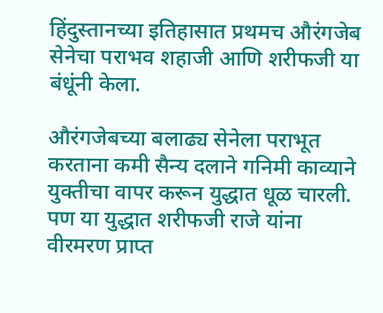हिंदुस्तानच्या इतिहासात प्रथमच औरंगजेब सेनेचा पराभव शहाजी आणि शरीफजी या बंधूंनी केला.

औरंगजेबच्या बलाढ्य सेनेला पराभूत करताना कमी सैन्य दलाने गनिमी काव्याने युक्तीचा वापर करून युद्धात धूळ चारली. पण या युद्धात शरीफजी राजे यांना वीरमरण प्राप्त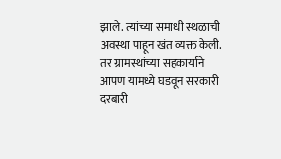झाले. त्यांच्या समाधी स्थळाची अवस्था पाहून खंत व्यक्त केली. तर ग्रामस्थांच्या सहकार्याने आपण यामध्ये घडवून सरकारी दरबारी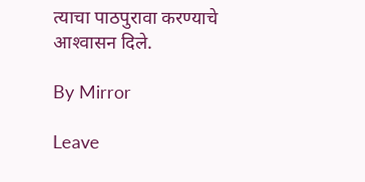त्याचा पाठपुरावा करण्याचे आश्‍वासन दिले.

By Mirror

Leave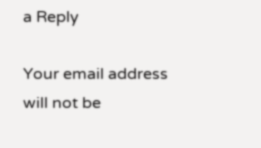a Reply

Your email address will not be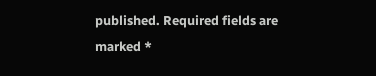published. Required fields are marked *